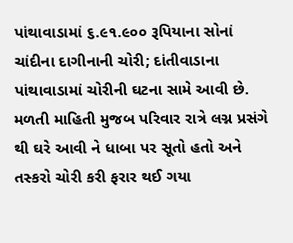પાંથાવાડામાં ૬.૯૧.૯૦૦ રૂપિયાના સોનાં ચાંદીના દાગીનાની ચોરી; દાંતીવાડાના પાંથાવાડામાં ચોરીની ઘટના સામે આવી છે. મળતી માહિતી મુજબ પરિવાર રાત્રે લગ્ન પ્રસંગે થી ઘરે આવી ને ધાબા પર સૂતો હતો અને તસ્કરો ચોરી કરી ફરાર થઈ ગયા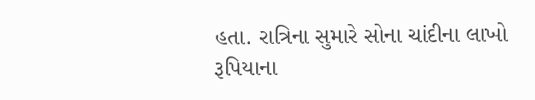હતા. રાત્રિના સુમારે સોના ચાંદીના લાખો રૂપિયાના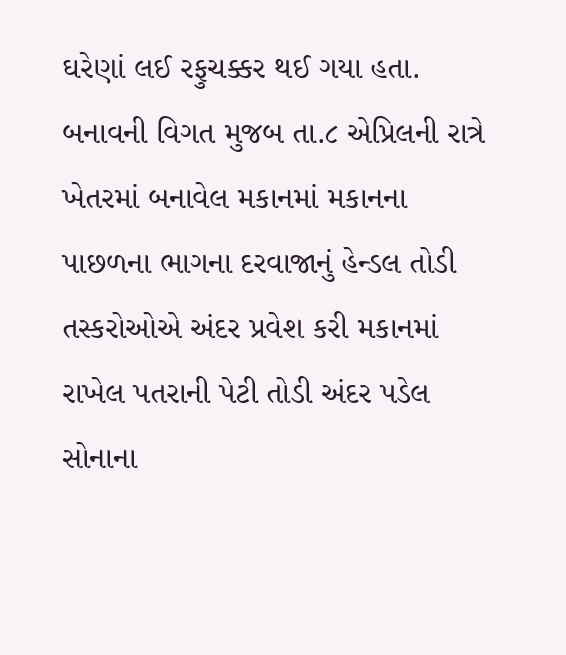ઘરેણાં લઈ રફુચક્કર થઈ ગયા હતા.
બનાવની વિગત મુજબ તા.૮ એપ્રિલની રાત્રે ખેતરમાં બનાવેલ મકાનમાં મકાનના પાછળના ભાગના દરવાજાનું હેન્ડલ તોડી તસ્કરોઓએ અંદર પ્રવેશ કરી મકાનમાં રાખેલ પતરાની પેટી તોડી અંદર પડેલ સોનાના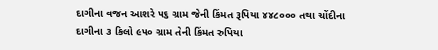દાગીના વજન આશરે ૫૬ ગ્રામ જેની કિંમત રૂપિયા ૪૪૮૦૦૦ તથા ચોંદીના દાગીના ૩ કિલો ૯૫૦ ગ્રામ તેની કિંમત રુપિયા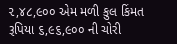૨,૪૮,૯૦૦ એમ મળી કુલ કિંમત રૂપિયા ૬,૯૬,૯૦૦ ની ચોરી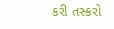કરી તસ્કરો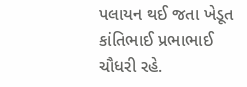પલાયન થઈ જતા ખેડૂત કાંતિભાઈ પ્રભાભાઈ ચૌધરી રહે.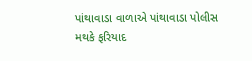પાંથાવાડા વાળાએ પાંથાવાડા પોલીસ મથકે ફરિયાદ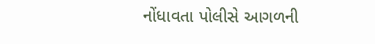નોંધાવતા પોલીસે આગળની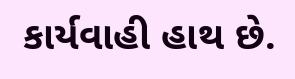કાર્યવાહી હાથ છે.